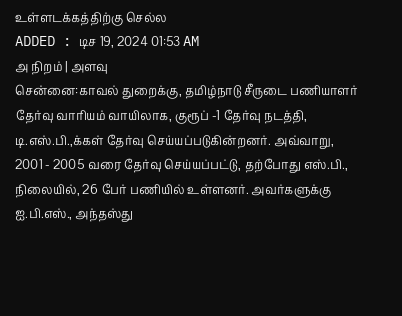உள்ளடக்கத்திற்கு செல்ல
ADDED : டிச 19, 2024 01:53 AM
அ நிறம் | அளவு
சென்னை:காவல் துறைக்கு, தமிழ்நாடு சீருடை பணியாளர் தேர்வு வாரியம் வாயிலாக, குரூப் -1 தேர்வு நடத்தி, டி.எஸ்.பி.,க்கள் தேர்வு செய்யப்படுகின்றனர். அவ்வாறு, 2001 - 2005 வரை தேர்வு செய்யப்பட்டு, தற்போது எஸ்.பி., நிலையில், 26 பேர் பணியில் உள்ளனர். அவர்களுக்கு ஐ.பி.எஸ்., அந்தஸ்து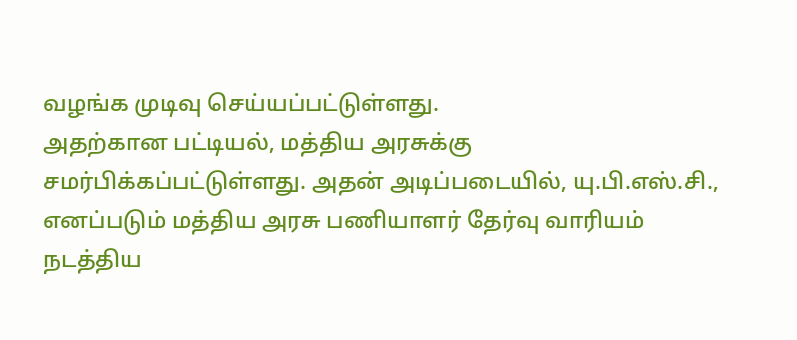வழங்க முடிவு செய்யப்பட்டுள்ளது.
அதற்கான பட்டியல், மத்திய அரசுக்கு சமர்பிக்கப்பட்டுள்ளது. அதன் அடிப்படையில், யு.பி.எஸ்.சி., எனப்படும் மத்திய அரசு பணியாளர் தேர்வு வாரியம் நடத்திய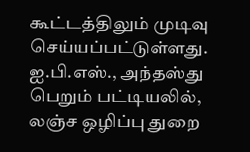கூட்டத்திலும் முடிவு செய்யப்பட்டுள்ளது. ஐ.பி.எஸ்., அந்தஸ்து பெறும் பட்டியலில், லஞ்ச ஒழிப்பு துறை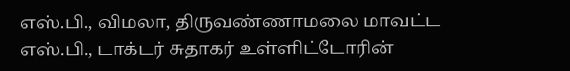எஸ்.பி., விமலா, திருவண்ணாமலை மாவட்ட எஸ்.பி., டாக்டர் சுதாகர் உள்ளிட்டோரின்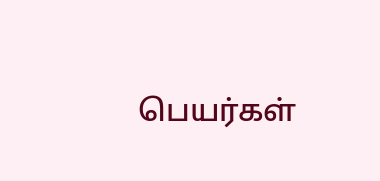பெயர்கள்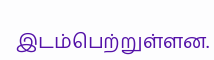இடம்பெற்றுள்ளன.